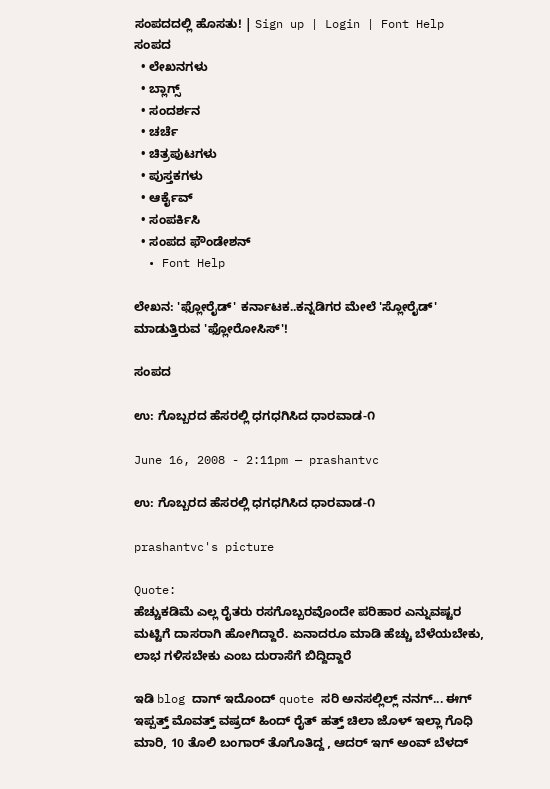ಸಂಪದದಲ್ಲಿ ಹೊಸತು! | Sign up | Login | Font Help
ಸಂಪದ
  • ಲೇಖನಗಳು
  • ಬ್ಲಾಗ್ಸ್
  • ಸಂದರ್ಶನ
  • ಚರ್ಚೆ
  • ಚಿತ್ರಪುಟಗಳು
  • ಪುಸ್ತಕಗಳು
  • ಆರ್ಕೈವ್
  • ಸಂಪರ್ಕಿಸಿ
  • ಸಂಪದ ಫೌಂಡೇಶನ್
  • Font Help

ಲೇಖನ: 'ಫ್ಲೋರೈಡ್' ಕರ್ನಾಟಕ..ಕನ್ನಡಿಗರ ಮೇಲೆ 'ಸ್ಲೋರೈಡ್' ಮಾಡುತ್ತಿರುವ 'ಫ್ಲೋರೋಸಿಸ್'!

ಸಂಪದ

ಉ: ಗೊಬ್ಬರದ ಹೆಸರಲ್ಲಿ ಧಗಧಗಿಸಿದ ಧಾರವಾಡ-೧

June 16, 2008 - 2:11pm — prashantvc

ಉ: ಗೊಬ್ಬರದ ಹೆಸರಲ್ಲಿ ಧಗಧಗಿಸಿದ ಧಾರವಾಡ-೧

prashantvc's picture

Quote:
ಹೆಚ್ಚುಕಡಿಮೆ ಎಲ್ಲ ರೈತರು ರಸಗೊಬ್ಬರವೊಂದೇ ಪರಿಹಾರ ಎನ್ನುವಷ್ಟರ ಮಟ್ಟಿಗೆ ದಾಸರಾಗಿ ಹೋಗಿದ್ದಾರೆ. ಏನಾದರೂ ಮಾಡಿ ಹೆಚ್ಚು ಬೆಳೆಯಬೇಕು, ಲಾಭ ಗಳಿಸಬೇಕು ಎಂಬ ದುರಾಸೆಗೆ ಬಿದ್ದಿದ್ದಾರೆ

ಇಡಿ blog ದಾಗ್ ಇದೊಂದ್ quote ಸರಿ ಅನಸಲ್ಲಿಲ್ಲ್ ನನಗ್... ಈಗ್ ಇಪ್ಪತ್ತ್ ಮೊವತ್ತ್ ವಷ್ರದ್ ಹಿಂದ್ ರೈತ್ ಹತ್ತ್ ಚಿಲಾ ಜೊಳ್ ಇಲ್ಲಾ ಗೊಧಿ ಮಾರಿ, 10 ತೊಲಿ ಬಂಗಾರ್ ತೊಗೊತಿದ್ದ , ಆದರ್ ಇಗ್ ಅಂವ್ ಬೆಳದ್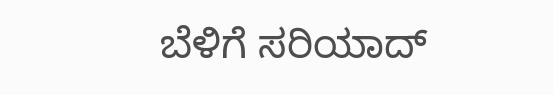ಬೆಳಿಗೆ ಸರಿಯಾದ್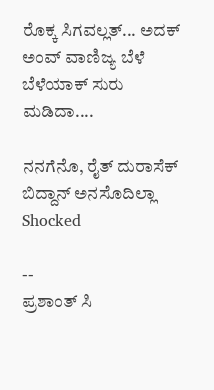ರೊಕ್ಕ ಸಿಗವಲ್ಲತ್... ಅದಕ್ ಅಂವ್ ವಾಣಿಜ್ಯ ಬೆಳೆ ಬೆಳೆಯಾಕ್ ಸುರು ಮಡಿದಾ....

ನನಗೆನೊ, ರೈತ್ ದುರಾಸೆಕ್ ಬಿದ್ದಾನ್ ಅನಸೊದಿಲ್ಲಾ Shocked

--
ಪ್ರಶಾಂತ್ ಸಿ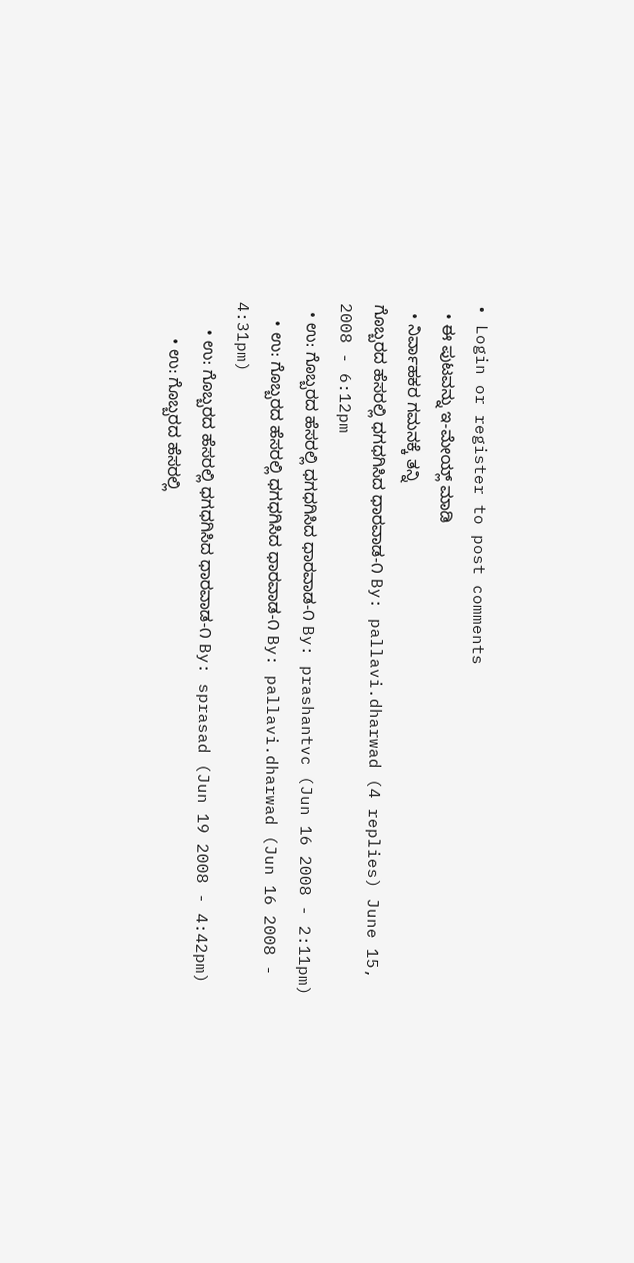• Login or register to post comments
  • ಈ ಪುಟವನ್ನು ಇ-ಮೇಯ್ಲ್ ಮಾಡಿ
  • ನಿರ್ವಾಹಕರ ಗಮನಕ್ಕೆ ತನ್ನಿ
ಗೊಬ್ಬರದ ಹೆಸರಲ್ಲಿ ಧಗಧಗಿಸಿದ ಧಾರವಾಡ-೧ By: pallavi.dharwad (4 replies) June 15, 2008 - 6:12pm
  • ಉ: ಗೊಬ್ಬರದ ಹೆಸರಲ್ಲಿ ಧಗಧಗಿಸಿದ ಧಾರವಾಡ-೧ By: prashantvc (Jun 16 2008 - 2:11pm)
    • ಉ: ಗೊಬ್ಬರದ ಹೆಸರಲ್ಲಿ ಧಗಧಗಿಸಿದ ಧಾರವಾಡ-೧ By: pallavi.dharwad (Jun 16 2008 - 4:31pm)
      • ಉ: ಗೊಬ್ಬರದ ಹೆಸರಲ್ಲಿ ಧಗಧಗಿಸಿದ ಧಾರವಾಡ-೧ By: sprasad (Jun 19 2008 - 4:42pm)
        • ಉ: ಗೊಬ್ಬರದ ಹೆಸರಲ್ಲಿ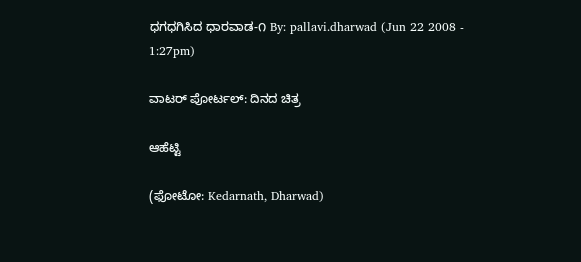ಧಗಧಗಿಸಿದ ಧಾರವಾಡ-೧ By: pallavi.dharwad (Jun 22 2008 - 1:27pm)

ವಾಟರ್ ಪೋರ್ಟಲ್: ದಿನದ ಚಿತ್ರ

ಆಹೆಟ್ಟಿ

(ಫೋಟೋ: Kedarnath, Dharwad)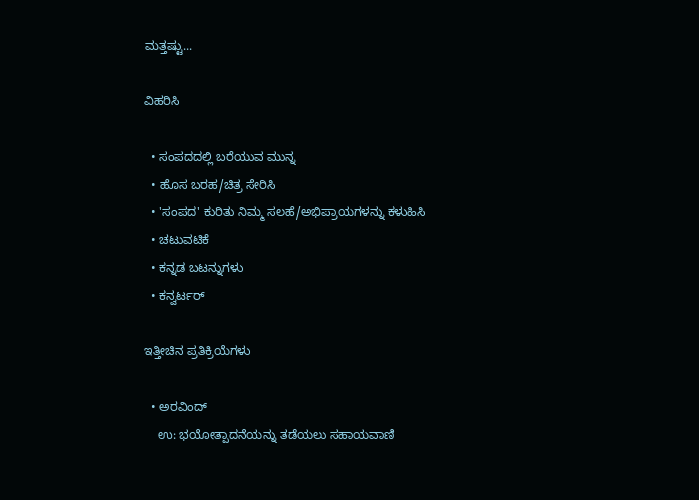ಮತ್ತಷ್ಟು...

ವಿಹರಿಸಿ

  • ಸಂಪದದಲ್ಲಿ ಬರೆಯುವ ಮುನ್ನ
  • ಹೊಸ ಬರಹ/ಚಿತ್ರ ಸೇರಿಸಿ
  • 'ಸಂಪದ' ಕುರಿತು ನಿಮ್ಮ ಸಲಹೆ/ಅಭಿಪ್ರಾಯಗಳನ್ನು ಕಳುಹಿಸಿ
  • ಚಟುವಟಿಕೆ
  • ಕನ್ನಡ ಬಟನ್ನುಗಳು
  • ಕನ್ವರ್ಟರ್

ಇತ್ತೀಚಿನ ಪ್ರತಿಕ್ರಿಯೆಗಳು

  • ಅರವಿಂದ್
    ಉ: ಭಯೋತ್ಪಾದನೆಯನ್ನು ತಡೆಯಲು ಸಹಾಯವಾಣಿ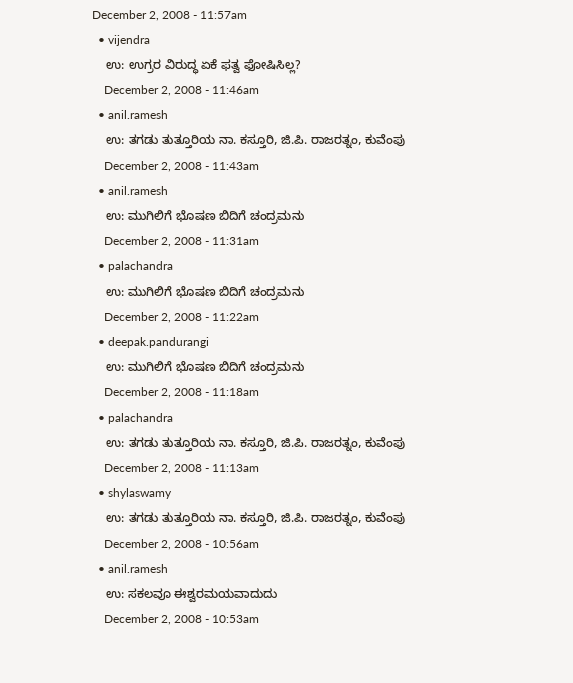December 2, 2008 - 11:57am
  • vijendra
    ಉ: ಉಗ್ರರ ವಿರುದ್ಧ ಏಕೆ ಫತ್ವ ಫೋಷಿಸಿಲ್ಲ?
    December 2, 2008 - 11:46am
  • anil.ramesh
    ಉ: ತಗಡು ತುತ್ತೂರಿಯ ನಾ. ಕಸ್ತೂರಿ, ಜಿ.ಪಿ. ರಾಜರತ್ನಂ, ಕುವೆಂಪು
    December 2, 2008 - 11:43am
  • anil.ramesh
    ಉ: ಮುಗಿಲಿಗೆ ಭೊಷಣ ಬಿದಿಗೆ ಚಂದ್ರಮನು
    December 2, 2008 - 11:31am
  • palachandra
    ಉ: ಮುಗಿಲಿಗೆ ಭೊಷಣ ಬಿದಿಗೆ ಚಂದ್ರಮನು
    December 2, 2008 - 11:22am
  • deepak.pandurangi
    ಉ: ಮುಗಿಲಿಗೆ ಭೊಷಣ ಬಿದಿಗೆ ಚಂದ್ರಮನು
    December 2, 2008 - 11:18am
  • palachandra
    ಉ: ತಗಡು ತುತ್ತೂರಿಯ ನಾ. ಕಸ್ತೂರಿ, ಜಿ.ಪಿ. ರಾಜರತ್ನಂ, ಕುವೆಂಪು
    December 2, 2008 - 11:13am
  • shylaswamy
    ಉ: ತಗಡು ತುತ್ತೂರಿಯ ನಾ. ಕಸ್ತೂರಿ, ಜಿ.ಪಿ. ರಾಜರತ್ನಂ, ಕುವೆಂಪು
    December 2, 2008 - 10:56am
  • anil.ramesh
    ಉ: ಸಕಲವೂ ಈಶ್ವರಮಯವಾದುದು
    December 2, 2008 - 10:53am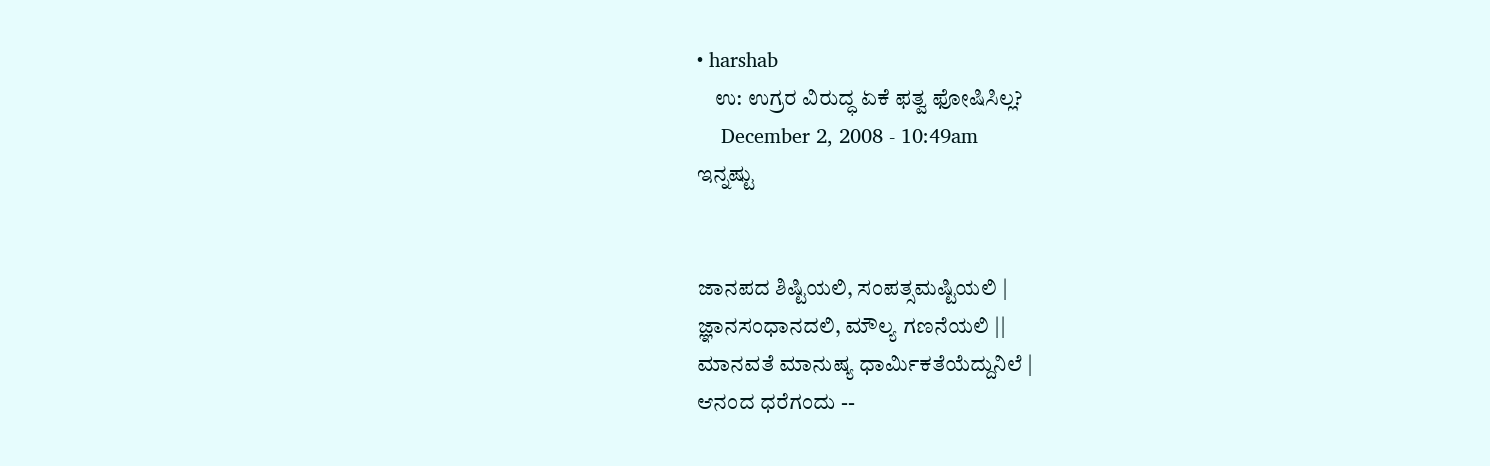• harshab
    ಉ: ಉಗ್ರರ ವಿರುದ್ಧ ಏಕೆ ಫತ್ವ ಫೋಷಿಸಿಲ್ಲ?
    December 2, 2008 - 10:49am
ಇನ್ನಷ್ಟು


ಜಾನಪದ ಶಿಷ್ಟಿಯಲಿ, ಸಂಪತ್ಸಮಷ್ಟಿಯಲಿ |
ಜ್ಞಾನಸಂಧಾನದಲಿ, ಮೌಲ್ಯ ಗಣನೆಯಲಿ ||
ಮಾನವತೆ ಮಾನುಷ್ಯ ಧಾರ್ಮಿಕತೆಯೆದ್ದುನಿಲೆ |
ಆನಂದ ಧರೆಗಂದು --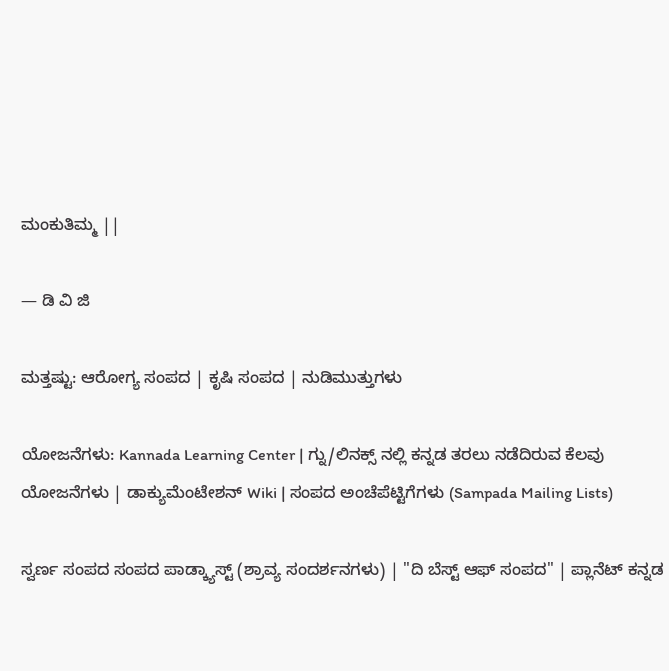ಮಂಕುತಿಮ್ಮ ||

— ಡಿ ವಿ ಜಿ

ಮತ್ತಷ್ಟು: ಆರೋಗ್ಯ ಸಂಪದ | ಕೃಷಿ ಸಂಪದ | ನುಡಿಮುತ್ತುಗಳು

ಯೋಜನೆಗಳು: Kannada Learning Center | ಗ್ನು/ಲಿನಕ್ಸ್ ನಲ್ಲಿ ಕನ್ನಡ ತರಲು ನಡೆದಿರುವ ಕೆಲವು ಯೋಜನೆಗಳು | ಡಾಕ್ಯುಮೆಂಟೇಶನ್ Wiki | ಸಂಪದ ಅಂಚೆಪೆಟ್ಟಿಗೆಗಳು (Sampada Mailing Lists)

ಸ್ವರ್ಣ ಸಂಪದ ಸಂಪದ ಪಾಡ್ಕ್ಯಾಸ್ಟ್ (ಶ್ರಾವ್ಯ ಸಂದರ್ಶನಗಳು) | "ದಿ ಬೆಸ್ಟ್ ಆಫ್ ಸಂಪದ" | ಪ್ಲಾನೆಟ್ ಕನ್ನಡ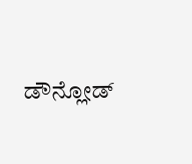ಡೌನ್ಲೋಡ್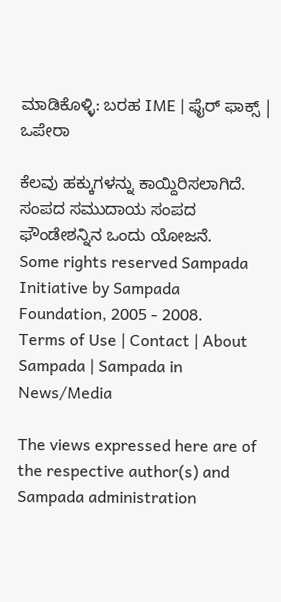ಮಾಡಿಕೊಳ್ಳಿ: ಬರಹ IME | ಫೈರ್ ಫಾಕ್ಸ್ | ಒಪೇರಾ

ಕೆಲವು ಹಕ್ಕುಗಳನ್ನು ಕಾಯ್ದಿರಿಸಲಾಗಿದೆ. ಸಂಪದ ಸಮುದಾಯ ಸಂಪದ ಫೌಂಡೇಶನ್ನಿನ ಒಂದು ಯೋಜನೆ.
Some rights reserved Sampada Initiative by Sampada Foundation, 2005 - 2008.
Terms of Use | Contact | About Sampada | Sampada in News/Media

The views expressed here are of the respective author(s) and Sampada administration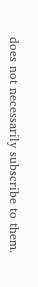does not necessarily subscribe to them.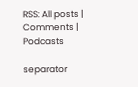RSS: All posts | Comments | Podcasts

separator